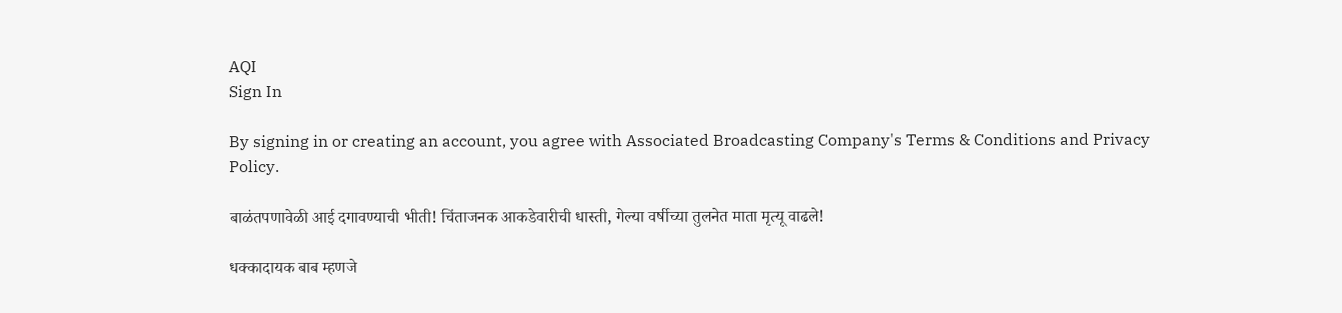AQI
Sign In

By signing in or creating an account, you agree with Associated Broadcasting Company's Terms & Conditions and Privacy Policy.

बाळंतपणावेळी आई दगावण्याची भीती! चिंताजनक आकडेवारीची धास्ती, गेल्या वर्षीच्या तुलनेत माता मृत्यू वाढले!

धक्कादायक बाब म्हणजे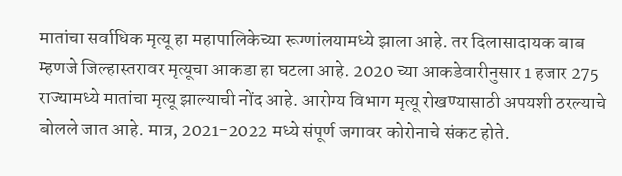मातांचा सर्वाधिक मृत्यू हा महापालिकेच्या रूग्णांलयामध्ये झाला आहे. तर दिलासादायक बाब म्हणजे जिल्हास्तरावर मृत्यूचा आकडा हा घटला आहे. 2020 च्या आकडेवारीनुसार 1 हजार 275 राज्यामध्ये मातांचा मृत्यू झाल्याची नोंद आहे. आरोग्य विभाग मृत्यू रोखण्यासाठी अपयशी ठरल्याचे बोलले जात आहे. मात्र, 2021-2022 मध्ये संपूर्ण जगावर कोरोनाचे संकट होते.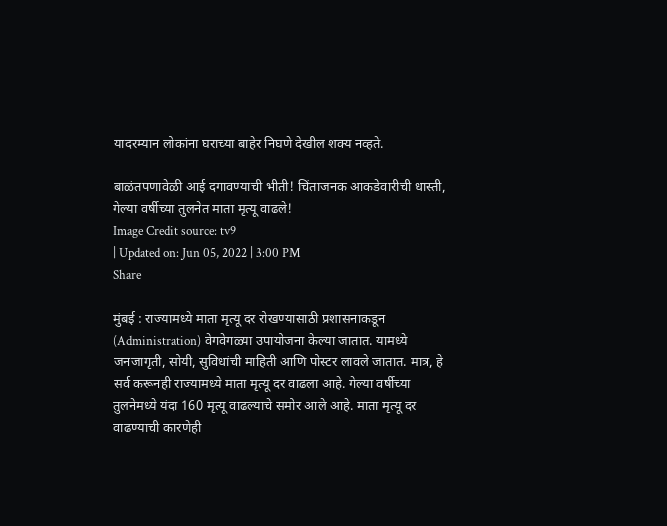यादरम्यान लोकांना घराच्या बाहेर निघणे देखील शक्य नव्हते.

बाळंतपणावेळी आई दगावण्याची भीती! चिंताजनक आकडेवारीची धास्ती, गेल्या वर्षीच्या तुलनेत माता मृत्यू वाढले!
Image Credit source: tv9
| Updated on: Jun 05, 2022 | 3:00 PM
Share

मुंबई : राज्यामध्ये माता मृत्यू दर रोखण्यासाठी प्रशासनाकडून (Administration) वेगवेगळ्या उपायोजना केल्या जातात. यामध्ये जनजागृती, सोयी, सुविधांची माहिती आणि पोस्टर लावले जातात. मात्र, हे सर्व करूनही राज्यामध्ये माता मृत्यू दर वाढला आहे. गेल्या वर्षीच्या तुलनेमध्ये यंदा 160 मृत्यू वाढल्याचे समोर आले आहे. माता मृत्यू दर वाढण्याची कारणेही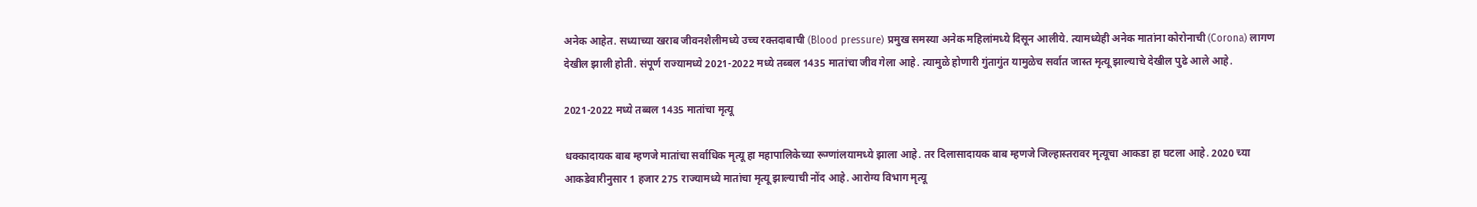अनेक आहेत. सध्याच्या खराब जीवनशैलीमध्ये उच्च रक्तदाबाची (Blood pressure) प्रमुख समस्या अनेक महिलांमध्ये दिसून आलीये. त्यामध्येही अनेक मातांना कोरोनाची (Corona) लागण देखील झाली होती. संपूर्ण राज्यामध्ये 2021-2022 मध्ये तब्बल 1435 मातांचा जीव गेला आहे. त्यामुळे होणारी गुंतागुंत यामुळेच सर्वात जास्त मृत्यू झाल्याचे देखील पुढे आले आहे.

2021-2022 मध्ये तब्बल 1435 मातांचा मृत्यू

धक्कादायक बाब म्हणजे मातांचा सर्वाधिक मृत्यू हा महापालिकेच्या रूग्णांलयामध्ये झाला आहे. तर दिलासादायक बाब म्हणजे जिल्हास्तरावर मृत्यूचा आकडा हा घटला आहे. 2020 च्या आकडेवारीनुसार 1 हजार 275 राज्यामध्ये मातांचा मृत्यू झाल्याची नोंद आहे. आरोग्य विभाग मृत्यू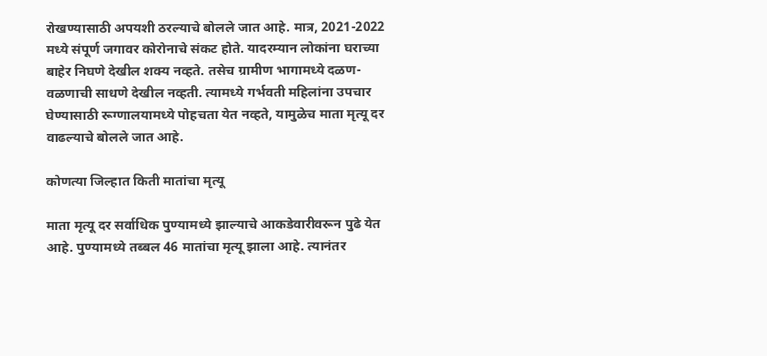रोखण्यासाठी अपयशी ठरल्याचे बोलले जात आहे. मात्र, 2021-2022 मध्ये संपूर्ण जगावर कोरोनाचे संकट होते. यादरम्यान लोकांना घराच्या बाहेर निघणे देखील शक्य नव्हते. तसेच ग्रामीण भागामध्ये दळण-वळणाची साधणे देखील नव्हती. त्यामध्ये गर्भवती महिलांना उपचार घेण्यासाठी रूग्णालयामध्ये पोहचता येत नव्हते, यामुळेच माता मृत्यू दर वाढल्याचे बोलले जात आहे.

कोणत्या जिल्हात किती मातांचा मृत्यू

माता मृत्यू दर सर्वाधिक पुण्यामध्ये झाल्याचे आकडेवारीवरून पुढे येत आहे. पुण्यामध्ये तब्बल 46 मातांचा मृत्यू झाला आहे. त्यानंतर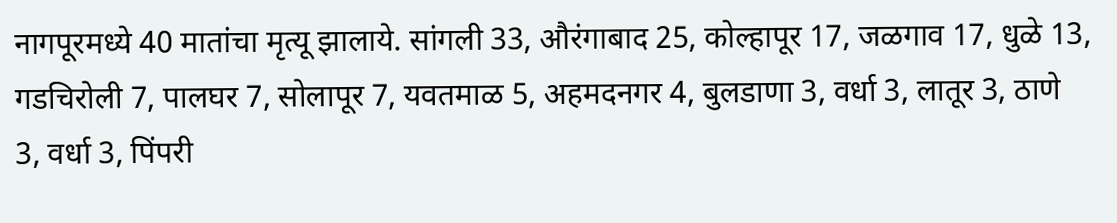नागपूरमध्ये 40 मातांचा मृत्यू झालाये. सांगली 33, औरंगाबाद 25, कोल्हापूर 17, जळगाव 17, धुळे 13, गडचिरोली 7, पालघर 7, सोलापूर 7, यवतमाळ 5, अहमदनगर 4, बुलडाणा 3, वर्धा 3, लातूर 3, ठाणे 3, वर्धा 3, पिंपरी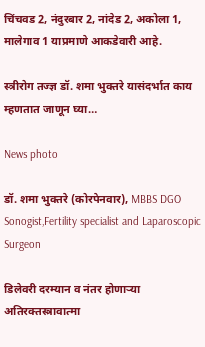चिंचवड 2, नंदुरबार 2, नांदेड 2, अकोला 1, मालेगाव 1 याप्रमाणे आकडेवारी आहे.

स्त्रीरोग तज्ज्ञ डॉ. शमा भुक्तरे यासंदर्भात काय म्हणतात जाणून घ्या…

News photo

डॉ. शमा भुक्तरे (कोरपेनवार), MBBS DGO Sonogist,Fertility specialist and Laparoscopic Surgeon

डिलेवरी दरम्यान व नंतर होणाऱ्या अतिरक्तस्त्रावात्मा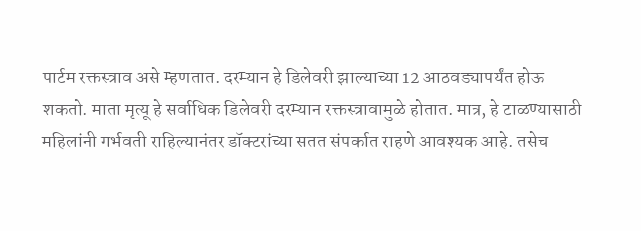पार्टम रक्तस्त्राव असे म्हणतात. दरम्यान हे डिलेवरी झाल्याच्या 12 आठवड्यापर्यंत होऊ शकतो. माता मृत्यू हे सर्वाधिक डिलेवरी दरम्यान रक्तस्त्रावामुळे होतात. मात्र, हे टाळण्यासाठी महिलांनी गर्भवती राहिल्यानंतर डॉक्टरांच्या सतत संपर्कात राहणे आवश्यक आहे. तसेच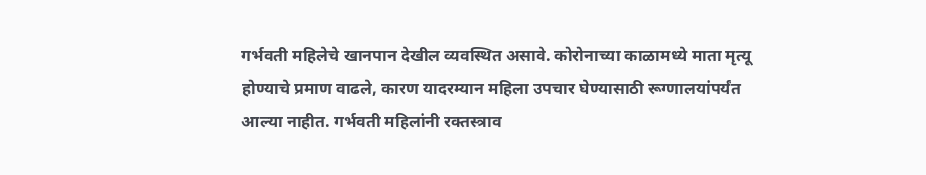गर्भवती महिलेचे खानपान देखील व्यवस्थित असावे. कोरोनाच्या काळामध्ये माता मृत्यू होण्याचे प्रमाण वाढले, कारण यादरम्यान महिला उपचार घेण्यासाठी रूग्णालयांपर्यंत आल्या नाहीत. गर्भवती महिलांनी रक्तस्त्राव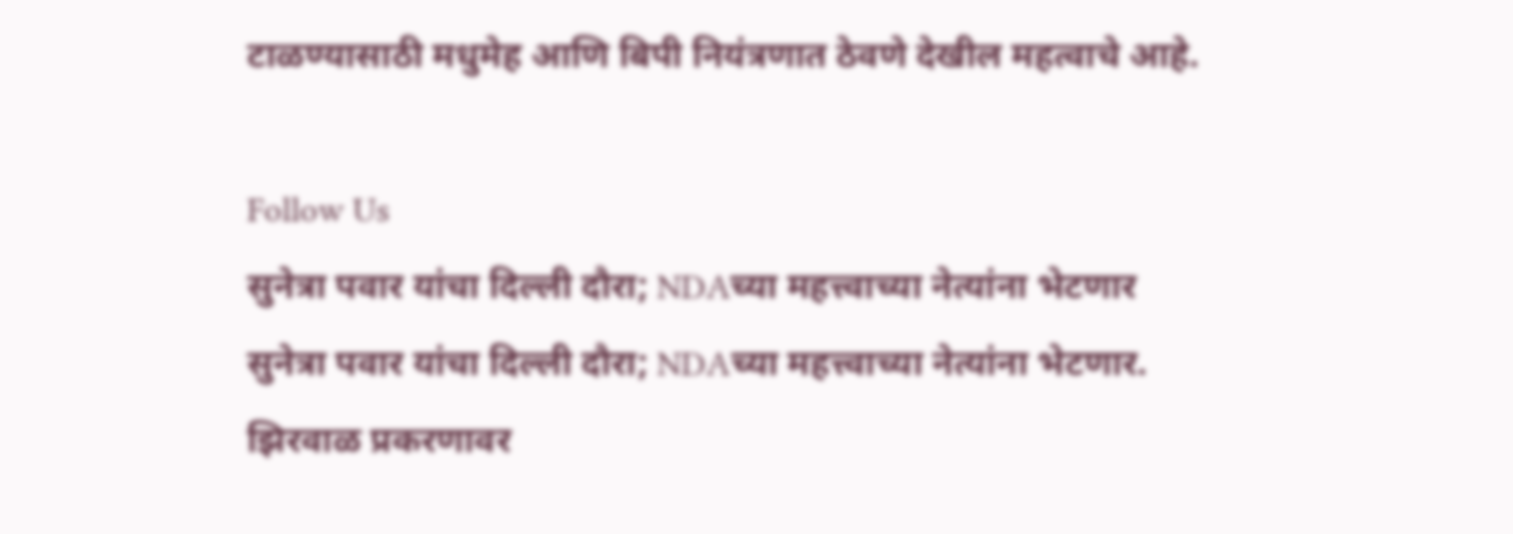टाळण्यासाठी मधुमेह आणि बिपी नियंत्रणात ठेवणे देखील महत्वाचे आहे.

Follow Us
सुनेत्रा पवार यांचा दिल्ली दौरा; NDAच्या महत्त्वाच्या नेत्यांना भेटणार
सुनेत्रा पवार यांचा दिल्ली दौरा; NDAच्या महत्त्वाच्या नेत्यांना भेटणार.
झिरवाळ प्रकरणावर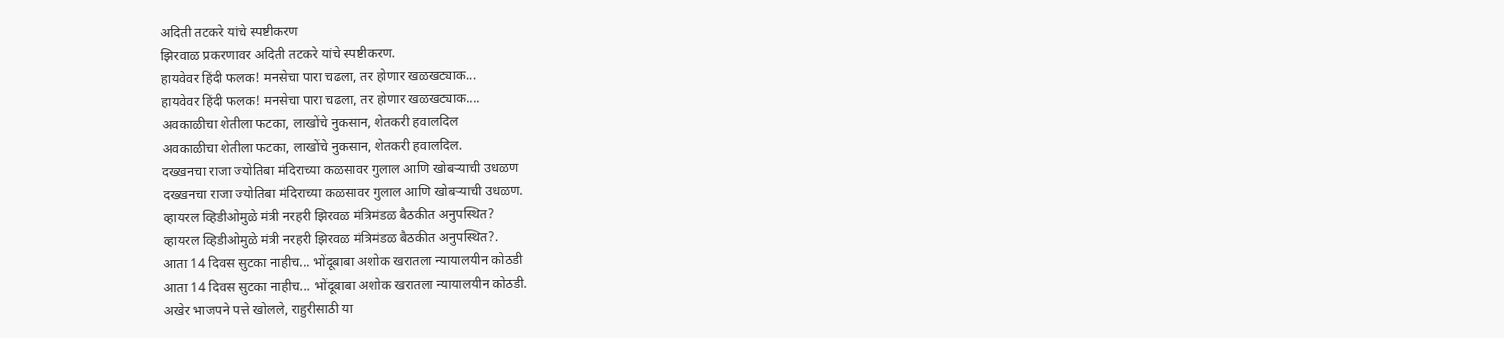अदिती तटकरे यांचे स्पष्टीकरण
झिरवाळ प्रकरणावर अदिती तटकरे यांचे स्पष्टीकरण.
हायवेवर हिंदी फलक! मनसेचा पारा चढला, तर होणार खळखट्याक...
हायवेवर हिंदी फलक! मनसेचा पारा चढला, तर होणार खळखट्याक....
अवकाळीचा शेतीला फटका, लाखोंचे नुकसान, शेतकरी हवालदिल
अवकाळीचा शेतीला फटका, लाखोंचे नुकसान, शेतकरी हवालदिल.
दख्खनचा राजा ज्योतिबा मंदिराच्या कळसावर गुलाल आणि खोबऱ्याची उधळण
दख्खनचा राजा ज्योतिबा मंदिराच्या कळसावर गुलाल आणि खोबऱ्याची उधळण.
व्हायरल व्हिडीओमुळे मंत्री नरहरी झिरवळ मंत्रिमंडळ बैठकीत अनुपस्थित?
व्हायरल व्हिडीओमुळे मंत्री नरहरी झिरवळ मंत्रिमंडळ बैठकीत अनुपस्थित?.
आता 14 दिवस सुटका नाहीच... भोंदूबाबा अशोक खरातला न्यायालयीन कोठडी
आता 14 दिवस सुटका नाहीच... भोंदूबाबा अशोक खरातला न्यायालयीन कोठडी.
अखेर भाजपने पत्ते खोलले, राहुरीसाठी या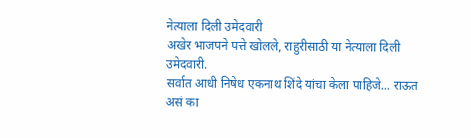नेत्याला दिली उमेदवारी
अखेर भाजपने पत्ते खोलले, राहुरीसाठी या नेत्याला दिली उमेदवारी.
सर्वात आधी निषेध एकनाथ शिंदे यांचा केला पाहिजे... राऊत असं का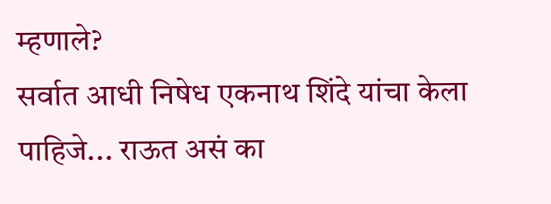म्हणाले?
सर्वात आधी निषेध एकनाथ शिंदे यांचा केला पाहिजे... राऊत असं का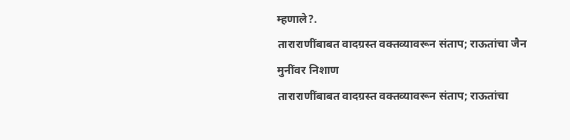म्हणाले?.
ताराराणींबाबत वादग्रस्त वक्तव्यावरून संताप; राऊतांचा जैन मुनींवर निशाण
ताराराणींबाबत वादग्रस्त वक्तव्यावरून संताप; राऊतांचा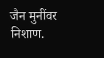जैन मुनींवर निशाण.